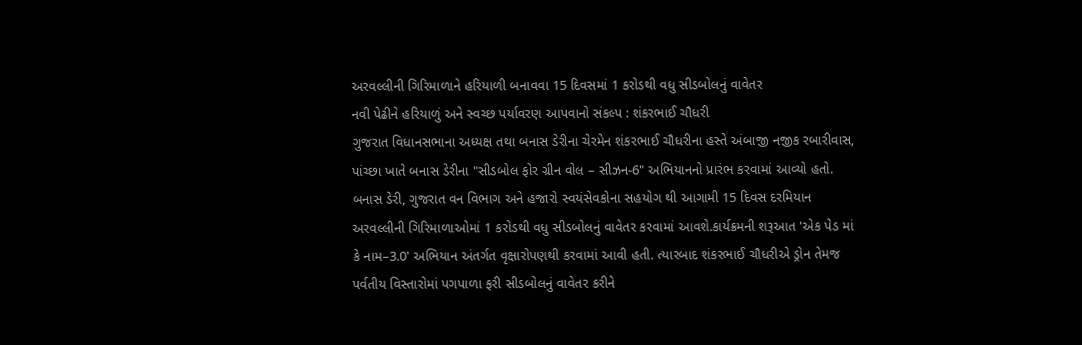અરવલ્લીની ગિરિમાળાને હરિયાળી બનાવવા 15 દિવસમાં 1 કરોડથી વધુ સીડબોલનું વાવેતર
નવી પેઢીને હરિયાળું અને સ્વચ્છ પર્યાવરણ આપવાનો સંકલ્પ : શંકરભાઈ ચૌધરી
ગુજરાત વિધાનસભાના અધ્યક્ષ તથા બનાસ ડેરીના ચેરમેન શંકરભાઈ ચૌધરીના હસ્તે અંબાજી નજીક રબારીવાસ, પાંચ્છા ખાતે બનાસ ડેરીના "સીડબોલ ફોર ગ્રીન વોલ – સીઝન-6" અભિયાનનો પ્રારંભ કરવામાં આવ્યો હતો. બનાસ ડેરી, ગુજરાત વન વિભાગ અને હજારો સ્વયંસેવકોના સહયોગ થી આગામી 15 દિવસ દરમિયાન અરવલ્લીની ગિરિમાળાઓમાં 1 કરોડથી વધુ સીડબોલનું વાવેતર કરવામાં આવશે.કાર્યક્રમની શરૂઆત 'એક પેડ માં કે નામ–3.0' અભિયાન અંતર્ગત વૃક્ષારોપણથી કરવામાં આવી હતી. ત્યારબાદ શંકરભાઈ ચૌધરીએ ડ્રોન તેમજ પર્વતીય વિસ્તારોમાં પગપાળા ફરી સીડબોલનું વાવેતર કરીને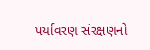પર્યાવરણ સંરક્ષણનો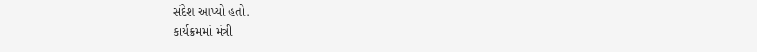સંદેશ આપ્યો હતો.
કાર્યક્રમમાં મંત્રી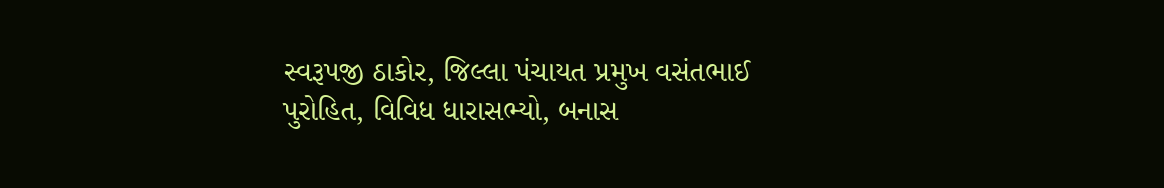સ્વરૂપજી ઠાકોર, જિલ્લા પંચાયત પ્રમુખ વસંતભાઈ પુરોહિત, વિવિધ ધારાસભ્યો, બનાસ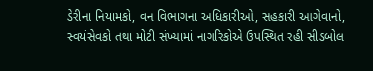ડેરીના નિયામકો, વન વિભાગના અધિકારીઓ, સહકારી આગેવાનો, સ્વયંસેવકો તથા મોટી સંખ્યામાં નાગરિકોએ ઉપસ્થિત રહી સીડબોલ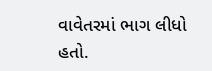વાવેતરમાં ભાગ લીધો હતો.